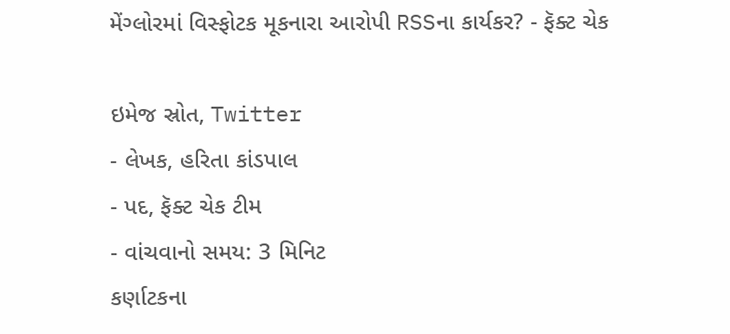મેંગ્લોરમાં વિસ્ફોટક મૂકનારા આરોપી RSSના કાર્યકર? - ફૅક્ટ ચેક

ઇમેજ સ્રોત, Twitter
- લેખક, હરિતા કાંડપાલ
- પદ, ફૅક્ટ ચેક ટીમ
- વાંચવાનો સમય: 3 મિનિટ
કર્ણાટકના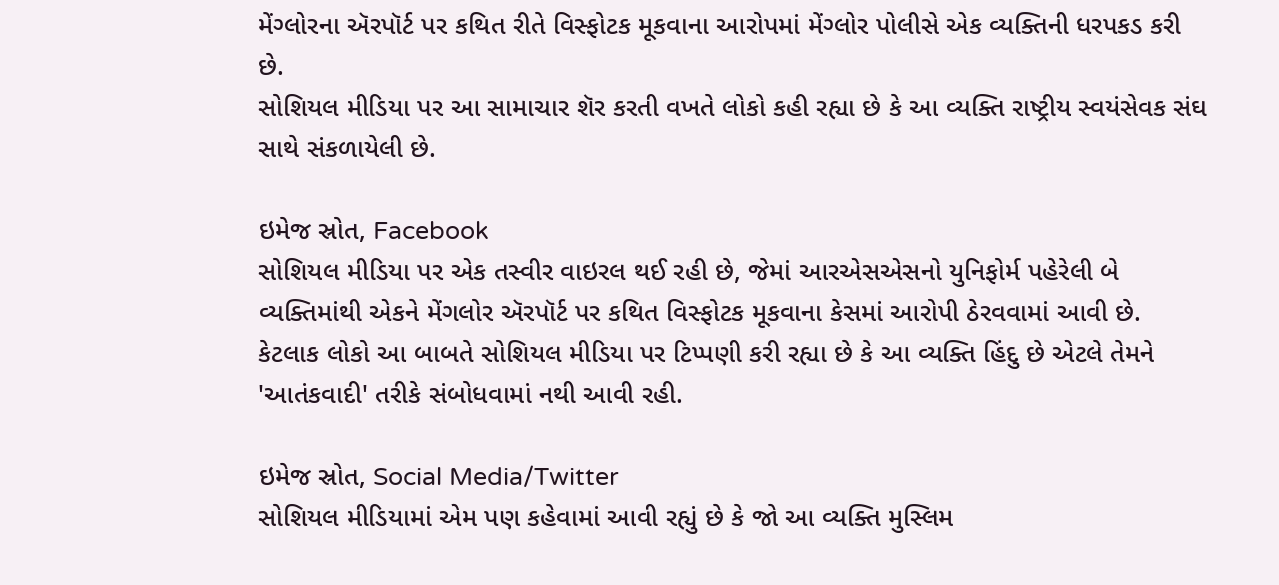મેંગ્લોરના ઍરપૉર્ટ પર કથિત રીતે વિસ્ફોટક મૂકવાના આરોપમાં મેંગ્લોર પોલીસે એક વ્યક્તિની ધરપકડ કરી છે.
સોશિયલ મીડિયા પર આ સામાચાર શૅર કરતી વખતે લોકો કહી રહ્યા છે કે આ વ્યક્તિ રાષ્ટ્રીય સ્વયંસેવક સંઘ સાથે સંકળાયેલી છે.

ઇમેજ સ્રોત, Facebook
સોશિયલ મીડિયા પર એક તસ્વીર વાઇરલ થઈ રહી છે, જેમાં આરએસએસનો યુનિફોર્મ પહેરેલી બે વ્યક્તિમાંથી એકને મેંગલોર ઍરપૉર્ટ પર કથિત વિસ્ફોટક મૂકવાના કેસમાં આરોપી ઠેરવવામાં આવી છે.
કેટલાક લોકો આ બાબતે સોશિયલ મીડિયા પર ટિપ્પણી કરી રહ્યા છે કે આ વ્યક્તિ હિંદુ છે એટલે તેમને 'આતંકવાદી' તરીકે સંબોધવામાં નથી આવી રહી.

ઇમેજ સ્રોત, Social Media/Twitter
સોશિયલ મીડિયામાં એમ પણ કહેવામાં આવી રહ્યું છે કે જો આ વ્યક્તિ મુસ્લિમ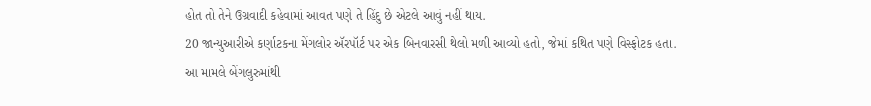હોત તો તેને ઉગ્રવાદી કહેવામાં આવત પણે તે હિંદુ છે એટલે આવું નહીં થાય.
20 જાન્યુઆરીએ કર્ણાટકના મેંગલોર ઍરપૉર્ટ પર એક બિનવારસી થેલો મળી આવ્યો હતો, જેમાં કથિત પણે વિસ્ફોટક હતા.
આ મામલે બેંગલુરુમાંથી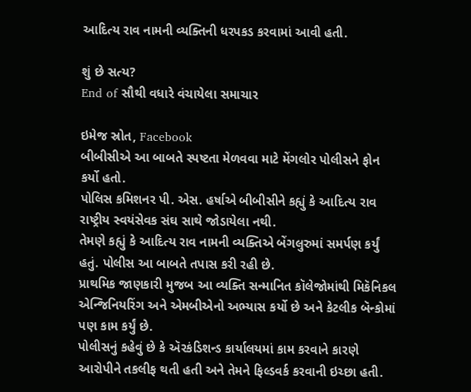આદિત્ય રાવ નામની વ્યક્તિની ધરપકડ કરવામાં આવી હતી.

શું છે સત્ય?
End of સૌથી વધારે વંચાયેલા સમાચાર

ઇમેજ સ્રોત, Facebook
બીબીસીએ આ બાબતે સ્પષ્ટતા મેળવવા માટે મેંગલોર પોલીસને ફોન કર્યો હતો.
પોલિસ કમિશનર પી. એસ. હર્ષાએ બીબીસીને કહ્યું કે આદિત્ય રાવ રાષ્ટ્રીય સ્વયંસેવક સંઘ સાથે જોડાયેલા નથી.
તેમણે કહ્યું કે આદિત્ય રાવ નામની વ્યક્તિએ બેંગલુરુમાં સમર્પણ કર્યું હતું. પોલીસ આ બાબતે તપાસ કરી રહી છે.
પ્રાથમિક જાણકારી મુજબ આ વ્યક્તિ સન્માનિત કૉલેજોમાંથી મિકૅનિકલ એન્જિનિયરિંગ અને એમબીએનો અભ્યાસ કર્યો છે અને કેટલીક બૅન્કોમાં પણ કામ કર્યું છે.
પોલીસનું કહેવું છે કે ઍરકંડિશન્ડ કાર્યાલયમાં કામ કરવાને કારણે આરોપીને તકલીફ થતી હતી અને તેમને ફિલ્ડવર્ક કરવાની ઇચ્છા હતી.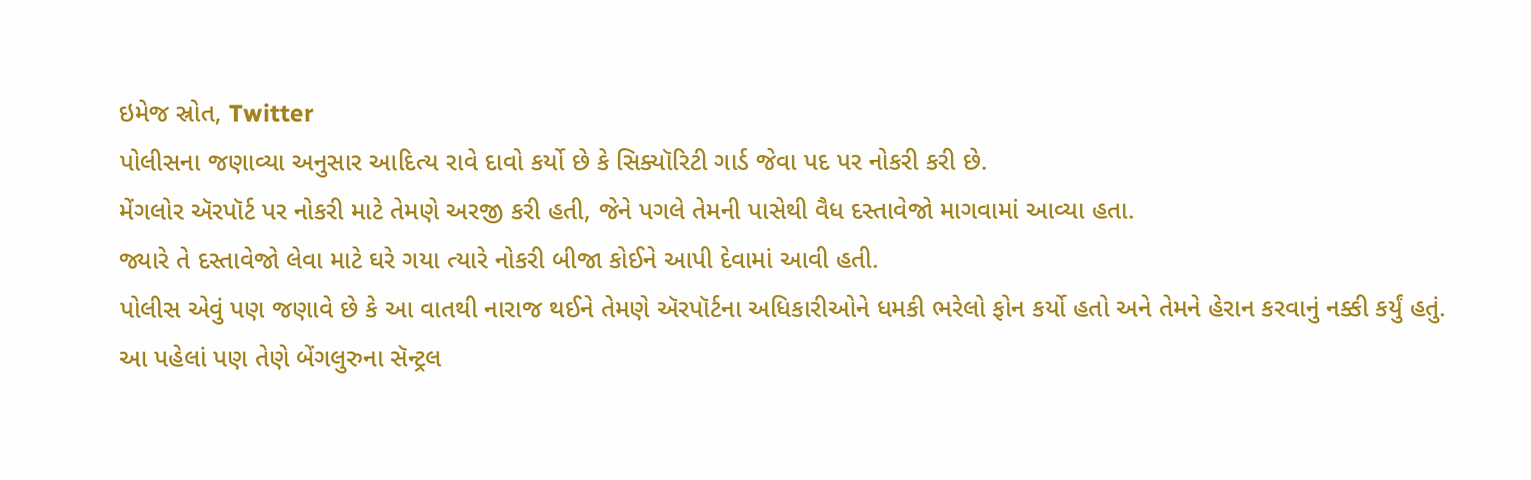ઇમેજ સ્રોત, Twitter
પોલીસના જણાવ્યા અનુસાર આદિત્ય રાવે દાવો કર્યો છે કે સિક્યૉરિટી ગાર્ડ જેવા પદ પર નોકરી કરી છે.
મેંગલોર ઍરપૉર્ટ પર નોકરી માટે તેમણે અરજી કરી હતી, જેને પગલે તેમની પાસેથી વૈધ દસ્તાવેજો માગવામાં આવ્યા હતા.
જ્યારે તે દસ્તાવેજો લેવા માટે ઘરે ગયા ત્યારે નોકરી બીજા કોઈને આપી દેવામાં આવી હતી.
પોલીસ એવું પણ જણાવે છે કે આ વાતથી નારાજ થઈને તેમણે ઍરપૉર્ટના અધિકારીઓને ધમકી ભરેલો ફોન કર્યો હતો અને તેમને હેરાન કરવાનું નક્કી કર્યું હતું.
આ પહેલાં પણ તેણે બેંગલુરુના સૅન્ટ્રલ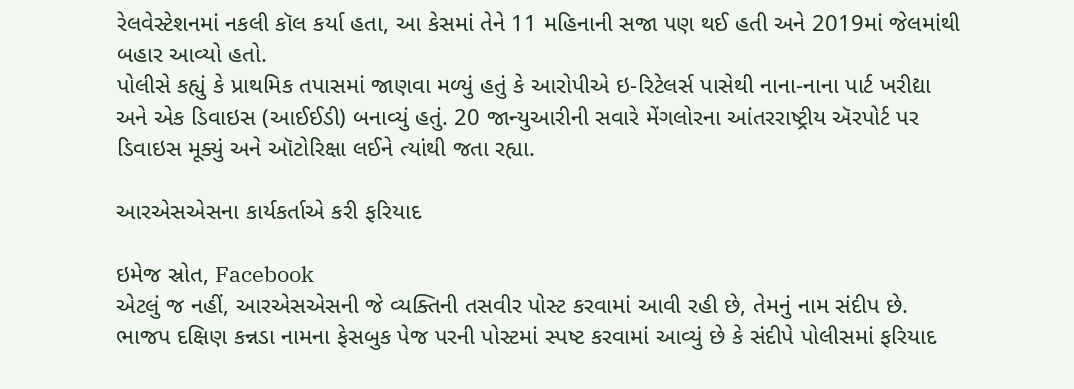રેલવેસ્ટેશનમાં નકલી કૉલ કર્યા હતા, આ કેસમાં તેને 11 મહિનાની સજા પણ થઈ હતી અને 2019માં જેલમાંથી બહાર આવ્યો હતો.
પોલીસે કહ્યું કે પ્રાથમિક તપાસમાં જાણવા મળ્યું હતું કે આરોપીએ ઇ-રિટેલર્સ પાસેથી નાના-નાના પાર્ટ ખરીદ્યા અને એક ડિવાઇસ (આઈઈડી) બનાવ્યું હતું. 20 જાન્યુઆરીની સવારે મેંગલોરના આંતરરાષ્ટ્રીય ઍરપોર્ટ પર ડિવાઇસ મૂક્યું અને ઑટોરિક્ષા લઈને ત્યાંથી જતા રહ્યા.

આરએસએસના કાર્યકર્તાએ કરી ફરિયાદ

ઇમેજ સ્રોત, Facebook
એટલું જ નહીં, આરએસએસની જે વ્યક્તિની તસવીર પોસ્ટ કરવામાં આવી રહી છે, તેમનું નામ સંદીપ છે.
ભાજપ દક્ષિણ કન્નડા નામના ફેસબુક પેજ પરની પોસ્ટમાં સ્પષ્ટ કરવામાં આવ્યું છે કે સંદીપે પોલીસમાં ફરિયાદ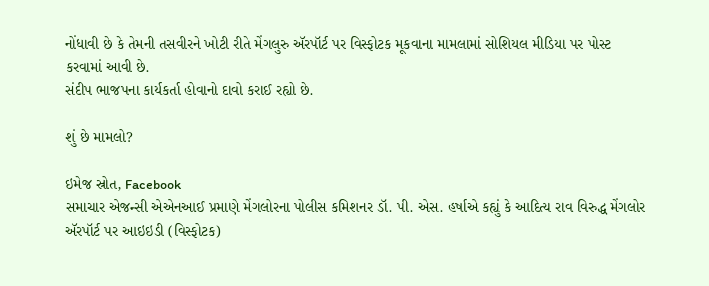નોંધાવી છે કે તેમની તસવીરને ખોટી રીતે મેંગલુરુ ઍરપૉર્ટ પર વિસ્ફોટક મૂકવાના મામલામાં સોશિયલ મીડિયા પર પોસ્ટ કરવામાં આવી છે.
સંદીપ ભાજપના કાર્યકર્તા હોવાનો દાવો કરાઈ રહ્યો છે.

શું છે મામલો?

ઇમેજ સ્રોત, Facebook
સમાચાર એજન્સી એએનઆઈ પ્રમાણે મેંગલોરના પોલીસ કમિશનર ડૉ. પી. એસ. હર્ષાએ કહ્યું કે આદિત્ય રાવ વિરુદ્ધ મેંગલોર ઍરપૉર્ટ પર આઇઇડી (વિસ્ફોટક)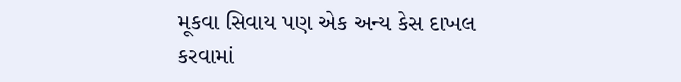મૂકવા સિવાય પણ એક અન્ય કેસ દાખલ કરવામાં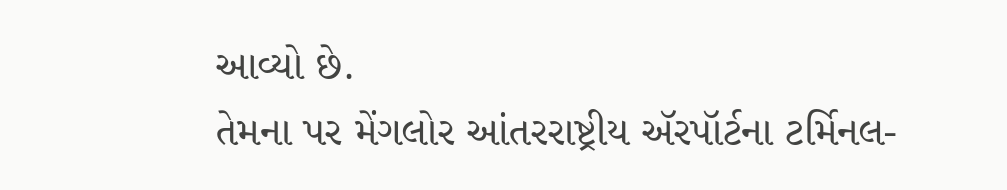આવ્યો છે.
તેમના પર મેંગલોર આંતરરાષ્ટ્રીય ઍરપૉર્ટના ટર્મિનલ-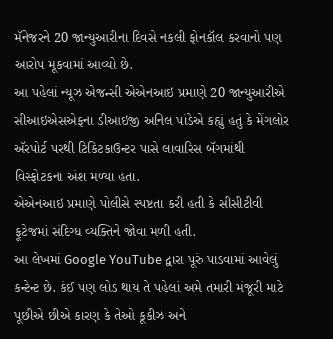મૅનેજરને 20 જાન્યુઆરીના દિવસે નકલી ફોનકૉલ કરવાનો પણ આરોપ મૂકવામાં આવ્યો છે.
આ પહેલાં ન્યૂઝ એજન્સી એએનઆઇ પ્રમાણે 20 જાન્યુઆરીએ સીઆઇએસએફના ડીઆઇજી અનિલ પાંડેએ કહ્યું હતું કે મેંગલોર ઍરપોર્ટ પરથી ટિકિટકાઉન્ટર પાસે લાવારિસ બૅગમાંથી વિસ્ફોટકના અંશ મળ્યા હતા.
એએનઆઇ પ્રમાણે પોલીસે સ્પષ્ટતા કરી હતી કે સીસીટીવી ફૂટેજમાં સંદિગ્ધ વ્યક્તિને જોવા મળી હતી.
આ લેખમાં Google YouTube દ્વારા પૂરું પાડવામાં આવેલું કન્ટેન્ટ છે. કંઈ પણ લોડ થાય તે પહેલાં અમે તમારી મંજૂરી માટે પૂછીએ છીએ કારણ કે તેઓ કૂકીઝ અને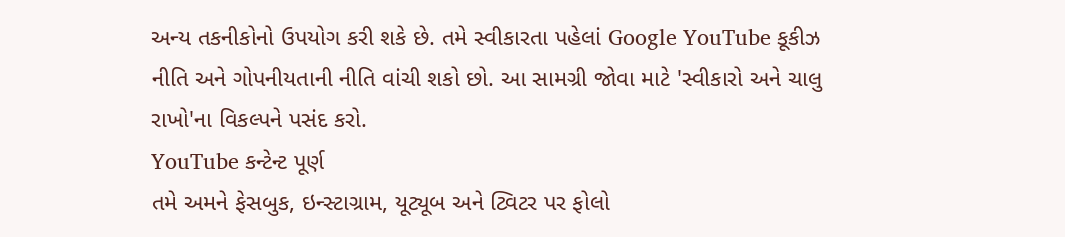અન્ય તકનીકોનો ઉપયોગ કરી શકે છે. તમે સ્વીકારતા પહેલાં Google YouTube કૂકીઝ નીતિ અને ગોપનીયતાની નીતિ વાંચી શકો છો. આ સામગ્રી જોવા માટે 'સ્વીકારો અને ચાલુ રાખો'ના વિકલ્પને પસંદ કરો.
YouTube કન્ટેન્ટ પૂર્ણ
તમે અમને ફેસબુક, ઇન્સ્ટાગ્રામ, યૂટ્યૂબ અને ટ્વિટર પર ફોલો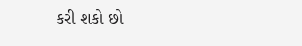કરી શકો છો